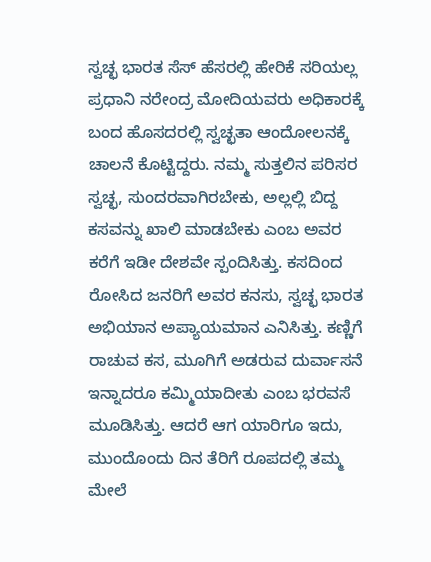ಸ್ವಚ್ಛ ಭಾರತ ಸೆಸ್ ಹೆಸರಲ್ಲಿ ಹೇರಿಕೆ ಸರಿಯಲ್ಲ ಪ್ರಧಾನಿ ನರೇಂದ್ರ ಮೋದಿಯವರು ಅಧಿಕಾರಕ್ಕೆ ಬಂದ ಹೊಸದರಲ್ಲಿ ಸ್ವಚ್ಛತಾ ಆಂದೋಲನಕ್ಕೆ ಚಾಲನೆ ಕೊಟ್ಟಿದ್ದರು. ನಮ್ಮ ಸುತ್ತಲಿನ ಪರಿಸರ ಸ್ವಚ್ಛ, ಸುಂದರವಾಗಿರಬೇಕು, ಅಲ್ಲಲ್ಲಿ ಬಿದ್ದ ಕಸವನ್ನು ಖಾಲಿ ಮಾಡಬೇಕು ಎಂಬ ಅವರ ಕರೆಗೆ ಇಡೀ ದೇಶವೇ ಸ್ಪಂದಿಸಿತ್ತು. ಕಸದಿಂದ ರೋಸಿದ ಜನರಿಗೆ ಅವರ ಕನಸು, ಸ್ವಚ್ಛ ಭಾರತ ಅಭಿಯಾನ ಅಪ್ಯಾಯಮಾನ ಎನಿಸಿತ್ತು. ಕಣ್ಣಿಗೆ ರಾಚುವ ಕಸ, ಮೂಗಿಗೆ ಅಡರುವ ದುರ್ವಾಸನೆ ಇನ್ನಾದರೂ ಕಮ್ಮಿಯಾದೀತು ಎಂಬ ಭರವಸೆ ಮೂಡಿಸಿತ್ತು. ಆದರೆ ಆಗ ಯಾರಿಗೂ ಇದು, ಮುಂದೊಂದು ದಿನ ತೆರಿಗೆ ರೂಪದಲ್ಲಿ ತಮ್ಮ ಮೇಲೆ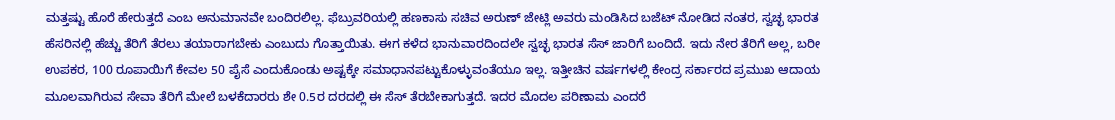ಮತ್ತಷ್ಟು ಹೊರೆ ಹೇರುತ್ತದೆ ಎಂಬ ಅನುಮಾನವೇ ಬಂದಿರಲಿಲ್ಲ. ಫೆಬ್ರುವರಿಯಲ್ಲಿ ಹಣಕಾಸು ಸಚಿವ ಅರುಣ್ ಜೇಟ್ಲಿ ಅವರು ಮಂಡಿಸಿದ ಬಜೆಟ್ ನೋಡಿದ ನಂತರ, ಸ್ವಚ್ಛ ಭಾರತ ಹೆಸರಿನಲ್ಲಿ ಹೆಚ್ಚು ತೆರಿಗೆ ತೆರಲು ತಯಾರಾಗಬೇಕು ಎಂಬುದು ಗೊತ್ತಾಯಿತು. ಈಗ ಕಳೆದ ಭಾನುವಾರದಿಂದಲೇ ಸ್ವಚ್ಛ ಭಾರತ ಸೆಸ್ ಜಾರಿಗೆ ಬಂದಿದೆ. ಇದು ನೇರ ತೆರಿಗೆ ಅಲ್ಲ, ಬರೀ ಉಪಕರ, 100 ರೂಪಾಯಿಗೆ ಕೇವಲ 50 ಪೈಸೆ ಎಂದುಕೊಂಡು ಅಷ್ಟಕ್ಕೇ ಸಮಾಧಾನಪಟ್ಟುಕೊಳ್ಳುವಂತೆಯೂ ಇಲ್ಲ. ಇತ್ತೀಚಿನ ವರ್ಷಗಳಲ್ಲಿ ಕೇಂದ್ರ ಸರ್ಕಾರದ ಪ್ರಮುಖ ಆದಾಯ ಮೂಲವಾಗಿರುವ ಸೇವಾ ತೆರಿಗೆ ಮೇಲೆ ಬಳಕೆದಾರರು ಶೇ 0.5ರ ದರದಲ್ಲಿ ಈ ಸೆಸ್ ತೆರಬೇಕಾಗುತ್ತದೆ. ಇದರ ಮೊದಲ ಪರಿಣಾಮ ಎಂದರೆ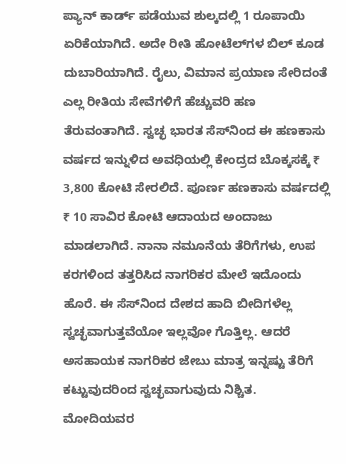ಪ್ಯಾನ್ ಕಾರ್ಡ್‌ ಪಡೆಯುವ ಶುಲ್ಕದಲ್ಲಿ 1 ರೂಪಾಯಿ ಏರಿಕೆಯಾಗಿದೆ. ಅದೇ ರೀತಿ ಹೋಟೆಲ್‌ಗಳ ಬಿಲ್ ಕೂಡ ದುಬಾರಿಯಾಗಿದೆ. ರೈಲು, ವಿಮಾನ ಪ್ರಯಾಣ ಸೇರಿದಂತೆ ಎಲ್ಲ ರೀತಿಯ ಸೇವೆಗಳಿಗೆ ಹೆಚ್ಚುವರಿ ಹಣ ತೆರುವಂತಾಗಿದೆ. ಸ್ವಚ್ಛ ಭಾರತ ಸೆಸ್‌ನಿಂದ ಈ ಹಣಕಾಸು ವರ್ಷದ ಇನ್ನುಳಿದ ಅವಧಿಯಲ್ಲಿ ಕೇಂದ್ರದ ಬೊಕ್ಕಸಕ್ಕೆ ₹ 3,800 ಕೋಟಿ ಸೇರಲಿದೆ. ಪೂರ್ಣ ಹಣಕಾಸು ವರ್ಷದಲ್ಲಿ ₹ 10 ಸಾವಿರ ಕೋಟಿ ಆದಾಯದ ಅಂದಾಜು ಮಾಡಲಾಗಿದೆ. ನಾನಾ ನಮೂನೆಯ ತೆರಿಗೆಗಳು, ಉಪ ಕರಗಳಿಂದ ತತ್ತರಿಸಿದ ನಾಗರಿಕರ ಮೇಲೆ ಇದೊಂದು ಹೊರೆ. ಈ ಸೆಸ್‌ನಿಂದ ದೇಶದ ಹಾದಿ ಬೀದಿಗಳೆಲ್ಲ ಸ್ವಚ್ಛವಾಗುತ್ತವೆಯೋ ಇಲ್ಲವೋ ಗೊತ್ತಿಲ್ಲ. ಆದರೆ ಅಸಹಾಯಕ ನಾಗರಿಕರ ಜೇಬು ಮಾತ್ರ ಇನ್ನಷ್ಟು ತೆರಿಗೆ ಕಟ್ಟುವುದರಿಂದ ಸ್ವಚ್ಛವಾಗುವುದು ನಿಶ್ಚಿತ. ಮೋದಿಯವರ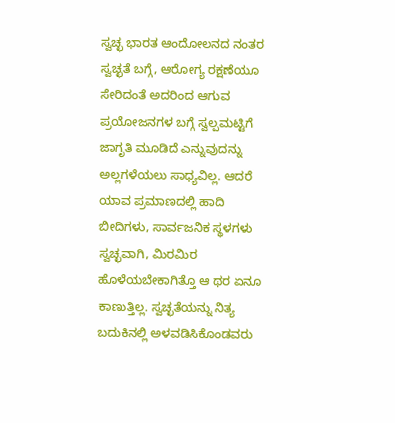ಸ್ವಚ್ಛ ಭಾರತ ಆಂದೋಲನದ ನಂತರ ಸ್ವಚ್ಛತೆ ಬಗ್ಗೆ, ಆರೋಗ್ಯ ರಕ್ಷಣೆಯೂ ಸೇರಿದಂತೆ ಅದರಿಂದ ಆಗುವ ಪ್ರಯೋಜನಗಳ ಬಗ್ಗೆ ಸ್ವಲ್ಪಮಟ್ಟಿಗೆ ಜಾಗೃತಿ ಮೂಡಿದೆ ಎನ್ನುವುದನ್ನು ಅಲ್ಲಗಳೆಯಲು ಸಾಧ್ಯವಿಲ್ಲ. ಆದರೆ ಯಾವ ಪ್ರಮಾಣದಲ್ಲಿ ಹಾದಿ ಬೀದಿಗಳು, ಸಾರ್ವಜನಿಕ ಸ್ಥಳಗಳು ಸ್ವಚ್ಛವಾಗಿ, ಮಿರಮಿರ ಹೊಳೆಯಬೇಕಾಗಿತ್ತೊ ಆ ಥರ ಏನೂ ಕಾಣುತ್ತಿಲ್ಲ. ಸ್ವಚ್ಛತೆಯನ್ನು ನಿತ್ಯ ಬದುಕಿನಲ್ಲಿ ಅಳವಡಿಸಿಕೊಂಡವರು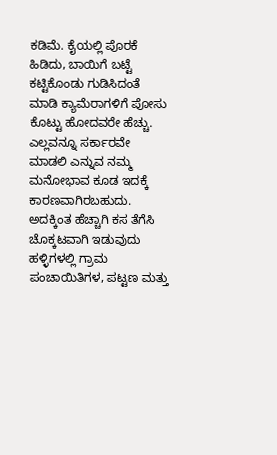ಕಡಿಮೆ. ಕೈಯಲ್ಲಿ ಪೊರಕೆ ಹಿಡಿದು, ಬಾಯಿಗೆ ಬಟ್ಟೆ ಕಟ್ಟಿಕೊಂಡು ಗುಡಿಸಿದಂತೆ ಮಾಡಿ ಕ್ಯಾಮೆರಾಗಳಿಗೆ ಪೋಸು ಕೊಟ್ಟು ಹೋದವರೇ ಹೆಚ್ಚು. ಎಲ್ಲವನ್ನೂ ಸರ್ಕಾರವೇ ಮಾಡಲಿ ಎನ್ನುವ ನಮ್ಮ ಮನೋಭಾವ ಕೂಡ ಇದಕ್ಕೆ ಕಾರಣವಾಗಿರಬಹುದು. ಅದಕ್ಕಿಂತ ಹೆಚ್ಚಾಗಿ ಕಸ ತೆಗೆಸಿ ಚೊಕ್ಕಟವಾಗಿ ಇಡುವುದು ಹಳ್ಳಿಗಳಲ್ಲಿ ಗ್ರಾಮ ಪಂಚಾಯಿತಿಗಳ, ಪಟ್ಟಣ ಮತ್ತು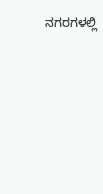ನಗರಗಳಲ್ಲಿ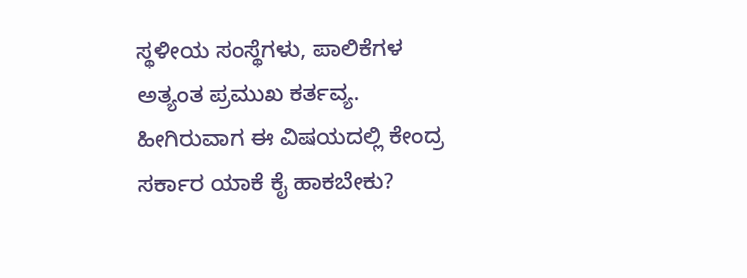ಸ್ಥಳೀಯ ಸಂಸ್ಥೆಗಳು, ಪಾಲಿಕೆಗಳ ಅತ್ಯಂತ ಪ್ರಮುಖ ಕರ್ತವ್ಯ. ಹೀಗಿರುವಾಗ ಈ ವಿಷಯದಲ್ಲಿ ಕೇಂದ್ರ ಸರ್ಕಾರ ಯಾಕೆ ಕೈ ಹಾಕಬೇಕು?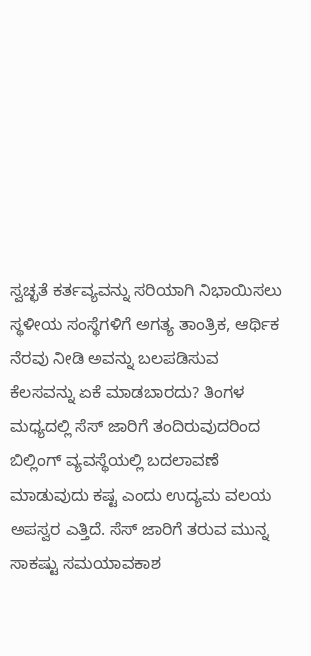ಸ್ವಚ್ಛತೆ ಕರ್ತವ್ಯವನ್ನು ಸರಿಯಾಗಿ ನಿಭಾಯಿಸಲು ಸ್ಥಳೀಯ ಸಂಸ್ಥೆಗಳಿಗೆ ಅಗತ್ಯ ತಾಂತ್ರಿಕ, ಆರ್ಥಿಕ ನೆರವು ನೀಡಿ ಅವನ್ನು ಬಲಪಡಿಸುವ ಕೆಲಸವನ್ನು ಏಕೆ ಮಾಡಬಾರದು? ತಿಂಗಳ ಮಧ್ಯದಲ್ಲಿ ಸೆಸ್ ಜಾರಿಗೆ ತಂದಿರುವುದರಿಂದ ಬಿಲ್ಲಿಂಗ್ ವ್ಯವಸ್ಥೆಯಲ್ಲಿ ಬದಲಾವಣೆ ಮಾಡುವುದು ಕಷ್ಟ ಎಂದು ಉದ್ಯಮ ವಲಯ ಅಪಸ್ವರ ಎತ್ತಿದೆ. ಸೆಸ್ ಜಾರಿಗೆ ತರುವ ಮುನ್ನ ಸಾಕಷ್ಟು ಸಮಯಾವಕಾಶ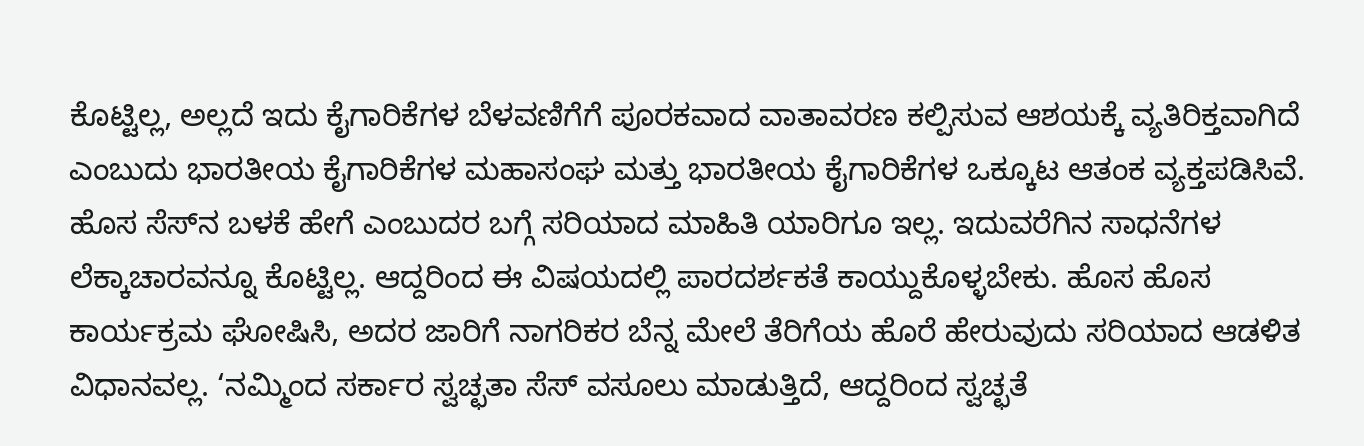ಕೊಟ್ಟಿಲ್ಲ, ಅಲ್ಲದೆ ಇದು ಕೈಗಾರಿಕೆಗಳ ಬೆಳವಣಿಗೆಗೆ ಪೂರಕವಾದ ವಾತಾವರಣ ಕಲ್ಪಿಸುವ ಆಶಯಕ್ಕೆ ವ್ಯತಿರಿಕ್ತವಾಗಿದೆ ಎಂಬುದು ಭಾರತೀಯ ಕೈಗಾರಿಕೆಗಳ ಮಹಾಸಂಘ ಮತ್ತು ಭಾರತೀಯ ಕೈಗಾರಿಕೆಗಳ ಒಕ್ಕೂಟ ಆತಂಕ ವ್ಯಕ್ತಪಡಿಸಿವೆ. ಹೊಸ ಸೆಸ್‌ನ ಬಳಕೆ ಹೇಗೆ ಎಂಬುದರ ಬಗ್ಗೆ ಸರಿಯಾದ ಮಾಹಿತಿ ಯಾರಿಗೂ ಇಲ್ಲ. ಇದುವರೆಗಿನ ಸಾಧನೆಗಳ ಲೆಕ್ಕಾಚಾರವನ್ನೂ ಕೊಟ್ಟಿಲ್ಲ. ಆದ್ದರಿಂದ ಈ ವಿಷಯದಲ್ಲಿ ಪಾರದರ್ಶಕತೆ ಕಾಯ್ದುಕೊಳ್ಳಬೇಕು. ಹೊಸ ಹೊಸ ಕಾರ್ಯಕ್ರಮ ಘೋಷಿಸಿ, ಅದರ ಜಾರಿಗೆ ನಾಗರಿಕರ ಬೆನ್ನ ಮೇಲೆ ತೆರಿಗೆಯ ಹೊರೆ ಹೇರುವುದು ಸರಿಯಾದ ಆಡಳಿತ ವಿಧಾನವಲ್ಲ. ‘ನಮ್ಮಿಂದ ಸರ್ಕಾರ ಸ್ವಚ್ಛತಾ ಸೆಸ್ ವಸೂಲು ಮಾಡುತ್ತಿದೆ, ಆದ್ದರಿಂದ ಸ್ವಚ್ಛತೆ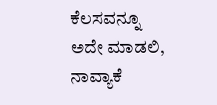ಕೆಲಸವನ್ನೂ ಅದೇ ಮಾಡಲಿ, ನಾವ್ಯಾಕೆ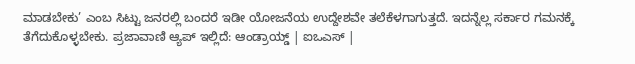ಮಾಡಬೇಕು’ ಎಂಬ ಸಿಟ್ಟು ಜನರಲ್ಲಿ ಬಂದರೆ ಇಡೀ ಯೋಜನೆಯ ಉದ್ದೇಶವೇ ತಲೆಕೆಳಗಾಗುತ್ತದೆ. ಇದನ್ನೆಲ್ಲ ಸರ್ಕಾರ ಗಮನಕ್ಕೆ ತೆಗೆದುಕೊಳ್ಳಬೇಕು. ಪ್ರಜಾವಾಣಿ ಆ್ಯಪ್ ಇಲ್ಲಿದೆ: ಆಂಡ್ರಾಯ್ಡ್ | ಐಒಎಸ್ |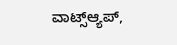ವಾಟ್ಸ್ಆ್ಯಪ್,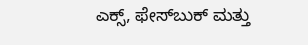ಎಕ್ಸ್, ಫೇಸ್‌ಬುಕ್ ಮತ್ತು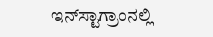ಇನ್‌ಸ್ಟಾಗ್ರಾಂನಲ್ಲಿ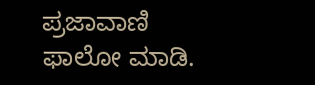ಪ್ರಜಾವಾಣಿ ಫಾಲೋ ಮಾಡಿ.